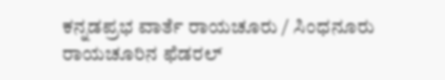ಕನ್ನಡಪ್ರಭ ವಾರ್ತೆ ರಾಯಚೂರು / ಸಿಂಧನೂರು
ರಾಯಚೂರಿನ ಫೆಡರಲ್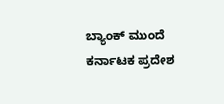ಬ್ಯಾಂಕ್ ಮುಂದೆ ಕರ್ನಾಟಕ ಪ್ರದೇಶ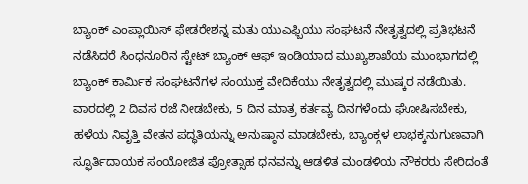ಬ್ಯಾಂಕ್ ಎಂಪ್ಲಾಯಿಸ್ ಫೇಡರೇಶನ್ನ ಮತು ಯುಎಫ್ಬಿಯು ಸಂಘಟನೆ ನೇತೃತ್ವದಲ್ಲಿ ಪ್ರತಿಭಟನೆ ನಡೆಸಿದರೆ ಸಿಂಧನೂರಿನ ಸ್ಟೇಟ್ ಬ್ಯಾಂಕ್ ಆಫ್ ಇಂಡಿಯಾದ ಮುಖ್ಯಶಾಖೆಯ ಮುಂಭಾಗದಲ್ಲಿ ಬ್ಯಾಂಕ್ ಕಾರ್ಮಿಕ ಸಂಘಟನೆಗಳ ಸಂಯುಕ್ತ ವೇದಿಕೆಯು ನೇತೃತ್ವದಲ್ಲಿ ಮುಷ್ಕರ ನಡೆಯಿತು.
ವಾರದಲ್ಲಿ 2 ದಿವಸ ರಜೆ ನೀಡಬೇಕು, 5 ದಿನ ಮಾತ್ರ ಕರ್ತವ್ಯ ದಿನಗಳೆಂದು ಘೋಷಿಸಬೇಕು, ಹಳೆಯ ನಿವೃತ್ತಿ ವೇತನ ಪದ್ಧತಿಯನ್ನು ಅನುಷ್ಠಾನ ಮಾಡಬೇಕು, ಬ್ಯಾಂಕ್ಗಳ ಲಾಭಕ್ಕನುಗುಣವಾಗಿ ಸ್ಫೂರ್ತಿದಾಯಕ ಸಂಯೋಜಿತ ಪ್ರೋತ್ಸಾಹ ಧನವನ್ನು ಆಡಳಿತ ಮಂಡಳಿಯ ನೌಕರರು ಸೇರಿದಂತೆ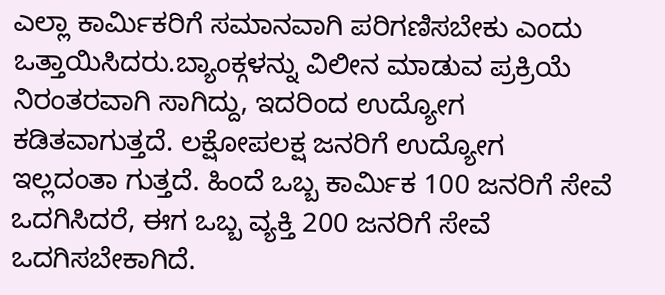ಎಲ್ಲಾ ಕಾರ್ಮಿಕರಿಗೆ ಸಮಾನವಾಗಿ ಪರಿಗಣಿಸಬೇಕು ಎಂದು ಒತ್ತಾಯಿಸಿದರು.ಬ್ಯಾಂಕ್ಗಳನ್ನು ವಿಲೀನ ಮಾಡುವ ಪ್ರಕ್ರಿಯೆ ನಿರಂತರವಾಗಿ ಸಾಗಿದ್ದು, ಇದರಿಂದ ಉದ್ಯೋಗ ಕಡಿತವಾಗುತ್ತದೆ. ಲಕ್ಷೋಪಲಕ್ಷ ಜನರಿಗೆ ಉದ್ಯೋಗ ಇಲ್ಲದಂತಾ ಗುತ್ತದೆ. ಹಿಂದೆ ಒಬ್ಬ ಕಾರ್ಮಿಕ 100 ಜನರಿಗೆ ಸೇವೆ ಒದಗಿಸಿದರೆ, ಈಗ ಒಬ್ಬ ವ್ಯಕ್ತಿ 200 ಜನರಿಗೆ ಸೇವೆ ಒದಗಿಸಬೇಕಾಗಿದೆ.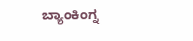ಬ್ಯಾಂಕಿಂಗ್ನ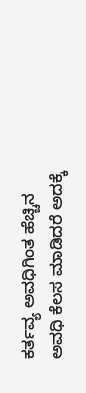ಕರ್ತವ್ಯ ಅವಧಿಗಿಂತ ಹೆಚ್ಚಿನ ಅವಧಿ ಕೆಲಸ ಮಾಡಿದರೆ ಅದಕ್ಕೆ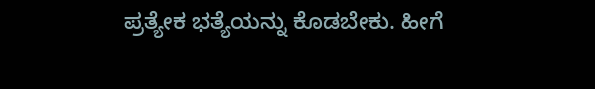ಪ್ರತ್ಯೇಕ ಭತ್ಯೆಯನ್ನು ಕೊಡಬೇಕು. ಹೀಗೆ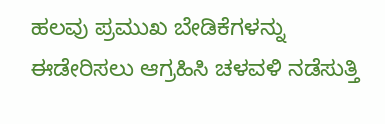ಹಲವು ಪ್ರಮುಖ ಬೇಡಿಕೆಗಳನ್ನು ಈಡೇರಿಸಲು ಆಗ್ರಹಿಸಿ ಚಳವಳಿ ನಡೆಸುತ್ತಿ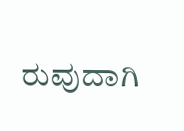ರುವುದಾಗಿ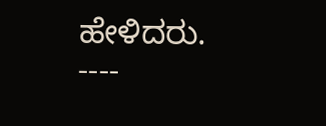ಹೇಳಿದರು.
----